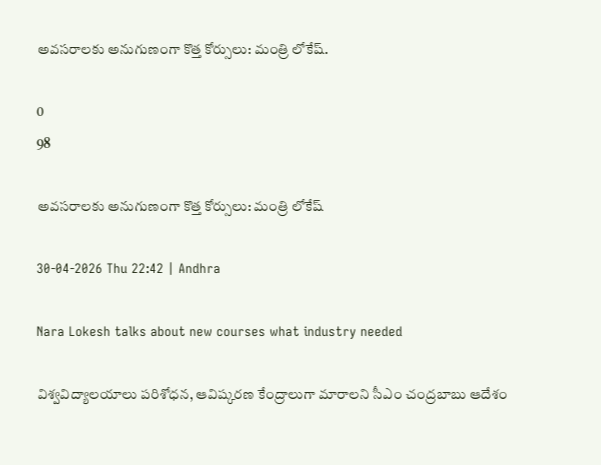అవసరాలకు అనుగుణంగా కొత్త కోర్సులు: మంత్రి లోకేష్.

0
98

అవసరాలకు అనుగుణంగా కొత్త కోర్సులు: మంత్రి లోకేష్

30-04-2026 Thu 22:42 | Andhra

Nara Lokesh talks about new courses what industry needed

విశ్వవిద్యాలయాలు పరిశోధన, ఆవిష్కరణ కేంద్రాలుగా మారాలని సీఎం చంద్రబాబు ఆదేశం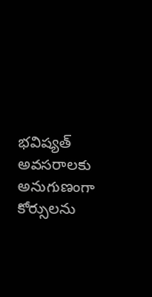భవిష్యత్ అవసరాలకు అనుగుణంగా కోర్సులను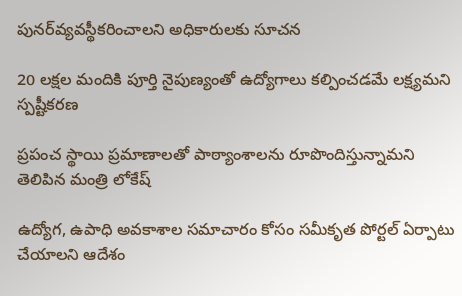పునర్‌వ్యవస్థీకరించాలని అధికారులకు సూచన

20 లక్షల మందికి పూర్తి నైపుణ్యంతో ఉద్యోగాలు కల్పించడమే లక్ష్యమని స్పష్టీకరణ

ప్రపంచ స్థాయి ప్రమాణాలతో పాఠ్యాంశాలను రూపొందిస్తున్నామని తెలిపిన మంత్రి లోకేష్

ఉద్యోగ, ఉపాధి అవకాశాల సమాచారం కోసం సమీకృత పోర్టల్ ఏర్పాటు చేయాలని ఆదేశం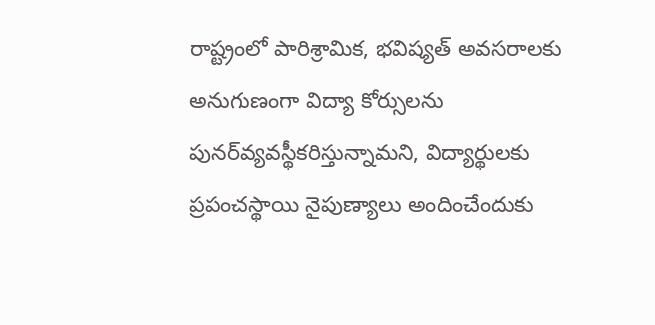రాష్ట్రంలో పారిశ్రామిక, భవిష్యత్ అవసరాలకు అనుగుణంగా విద్యా కోర్సులను పునర్‌వ్యవస్థీకరిస్తున్నామని, విద్యార్థులకు ప్రపంచస్థాయి నైపుణ్యాలు అందించేందుకు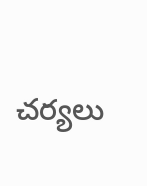చర్యలు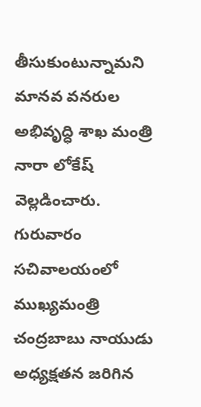తీసుకుంటున్నామని మానవ వనరుల అభివృద్ధి శాఖ మంత్రి నారా లోకేష్ వెల్లడించారు. గురువారం సచివాలయంలో ముఖ్యమంత్రి చంద్రబాబు నాయుడు అధ్యక్షతన జరిగిన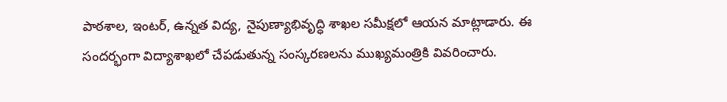పాఠశాల, ఇంటర్, ఉన్నత విద్య, నైపుణ్యాభివృద్ధి శాఖల సమీక్షలో ఆయన మాట్లాడారు. ఈ సందర్భంగా విద్యాశాఖలో చేపడుతున్న సంస్కరణలను ముఖ్యమంత్రికి వివరించారు.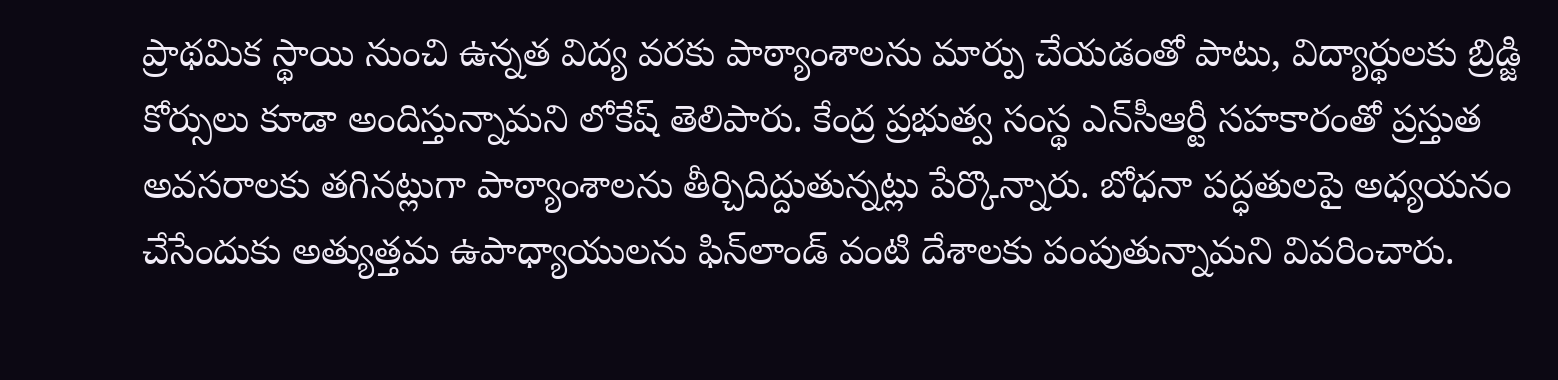ప్రాథమిక స్థాయి నుంచి ఉన్నత విద్య వరకు పాఠ్యాంశాలను మార్పు చేయడంతో పాటు, విద్యార్థులకు బ్రిడ్జి కోర్సులు కూడా అందిస్తున్నామని లోకేష్ తెలిపారు. కేంద్ర ప్రభుత్వ సంస్థ ఎన్‌సీఆర్టీ సహకారంతో ప్రస్తుత అవసరాలకు తగినట్లుగా పాఠ్యాంశాలను తీర్చిదిద్దుతున్నట్లు పేర్కొన్నారు. బోధనా పద్ధతులపై అధ్యయనం చేసేందుకు అత్యుత్తమ ఉపాధ్యాయులను ఫిన్‌లాండ్ వంటి దేశాలకు పంపుతున్నామని వివరించారు.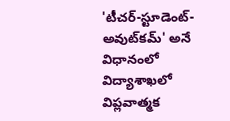'టీచర్-స్టూడెంట్-అవుట్‌కమ్' అనే విధానంలో విద్యాశాఖలో విప్లవాత్మక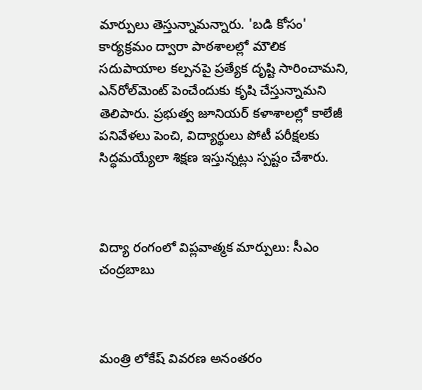మార్పులు తెస్తున్నామన్నారు. 'బడి కోసం' కార్యక్రమం ద్వారా పాఠశాలల్లో మౌలిక సదుపాయాల కల్పనపై ప్రత్యేక దృష్టి సారించామని, ఎన్‌రోల్‌మెంట్ పెంచేందుకు కృషి చేస్తున్నామని తెలిపారు. ప్రభుత్వ జూనియర్ కళాశాలల్లో కాలేజీ పనివేళలు పెంచి, విద్యార్థులు పోటీ పరీక్షలకు సిద్ధమయ్యేలా శిక్షణ ఇస్తున్నట్లు స్పష్టం చేశారు.



విద్యా రంగంలో విప్లవాత్మక మార్పులు: సీఎం చంద్రబాబు



మంత్రి లోకేష్ వివరణ అనంతరం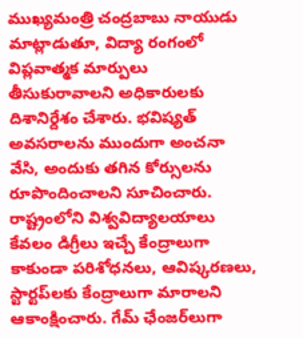ముఖ్యమంత్రి చంద్రబాబు నాయుడు మాట్లాడుతూ, విద్యా రంగంలో విప్లవాత్మక మార్పులు తీసుకురావాలని అధికారులకు దిశానిర్దేశం చేశారు. భవిష్యత్ అవసరాలను ముందుగా అంచనా వేసి, అందుకు తగిన కోర్సులను రూపొందించాలని సూచించారు. రాష్ట్రంలోని విశ్వవిద్యాలయాలు కేవలం డిగ్రీలు ఇచ్చే కేంద్రాలుగా కాకుండా పరిశోధనలు, ఆవిష్కరణలు, స్టార్టప్‌లకు కేంద్రాలుగా మారాలని ఆకాంక్షించారు. గేమ్ ఛేంజర్‌లుగా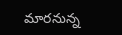మారనున్న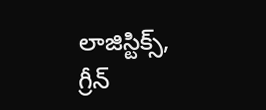లాజిస్టిక్స్, గ్రీన్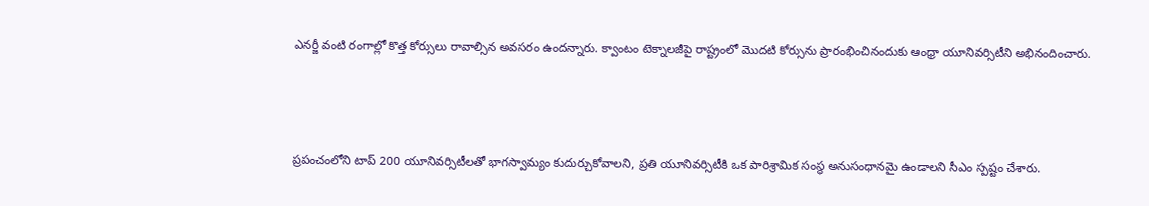ఎనర్జీ వంటి రంగాల్లో కొత్త కోర్సులు రావాల్సిన అవసరం ఉందన్నారు. క్వాంటం టెక్నాలజీపై రాష్ట్రంలో మొదటి కోర్సును ప్రారంభించినందుకు ఆంధ్రా యూనివర్సిటీని అభినందించారు.



ప్రపంచంలోని టాప్ 200 యూనివర్సిటీలతో భాగస్వామ్యం కుదుర్చుకోవాలని, ప్రతి యూనివర్సిటీకి ఒక పారిశ్రామిక సంస్థ అనుసంధానమై ఉండాలని సీఎం స్పష్టం చేశారు.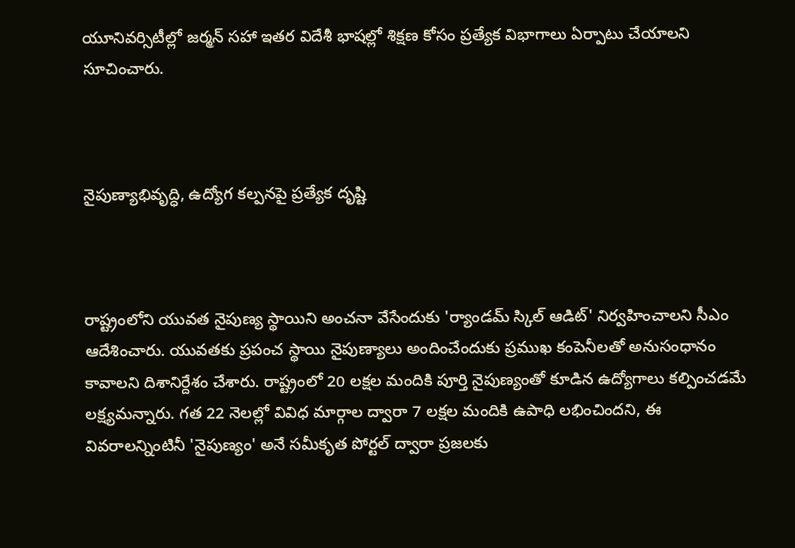యూనివర్సిటీల్లో జర్మన్ సహా ఇతర విదేశీ భాషల్లో శిక్షణ కోసం ప్రత్యేక విభాగాలు ఏర్పాటు చేయాలని సూచించారు.



నైపుణ్యాభివృద్ధి, ఉద్యోగ కల్పనపై ప్రత్యేక దృష్టి



రాష్ట్రంలోని యువత నైపుణ్య స్థాయిని అంచనా వేసేందుకు 'ర్యాండమ్ స్కిల్ ఆడిట్' నిర్వహించాలని సీఎం ఆదేశించారు. యువతకు ప్రపంచ స్థాయి నైపుణ్యాలు అందించేందుకు ప్రముఖ కంపెనీలతో అనుసంధానం కావాలని దిశానిర్దేశం చేశారు. రాష్ట్రంలో 20 లక్షల మందికి పూర్తి నైపుణ్యంతో కూడిన ఉద్యోగాలు కల్పించడమే లక్ష్యమన్నారు. గత 22 నెలల్లో వివిధ మార్గాల ద్వారా 7 లక్షల మందికి ఉపాధి లభించిందని, ఈ వివరాలన్నింటినీ 'నైపుణ్యం' అనే సమీకృత పోర్టల్ ద్వారా ప్రజలకు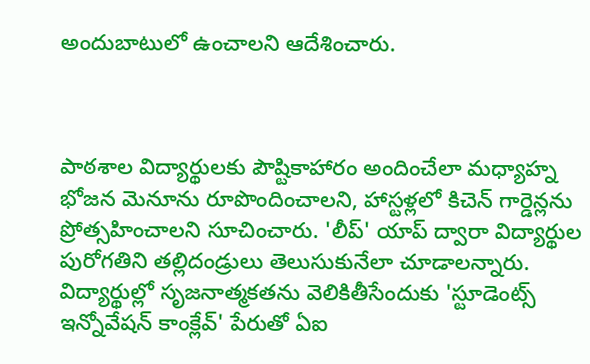అందుబాటులో ఉంచాలని ఆదేశించారు.



పాఠశాల విద్యార్థులకు పౌష్టికాహారం అందించేలా మధ్యాహ్న భోజన మెనూను రూపొందించాలని, హాస్టళ్లలో కిచెన్ గార్డెన్లను ప్రోత్సహించాలని సూచించారు. 'లీప్' యాప్ ద్వారా విద్యార్థుల పురోగతిని తల్లిదండ్రులు తెలుసుకునేలా చూడాలన్నారు. విద్యార్థుల్లో సృజనాత్మకతను వెలికితీసేందుకు 'స్టూడెంట్స్ ఇన్నోవేషన్ కాంక్లేవ్' పేరుతో ఏఐ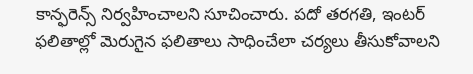కాన్ఫరెన్స్ నిర్వహించాలని సూచించారు. పదో తరగతి, ఇంటర్ ఫలితాల్లో మెరుగైన ఫలితాలు సాధించేలా చర్యలు తీసుకోవాలని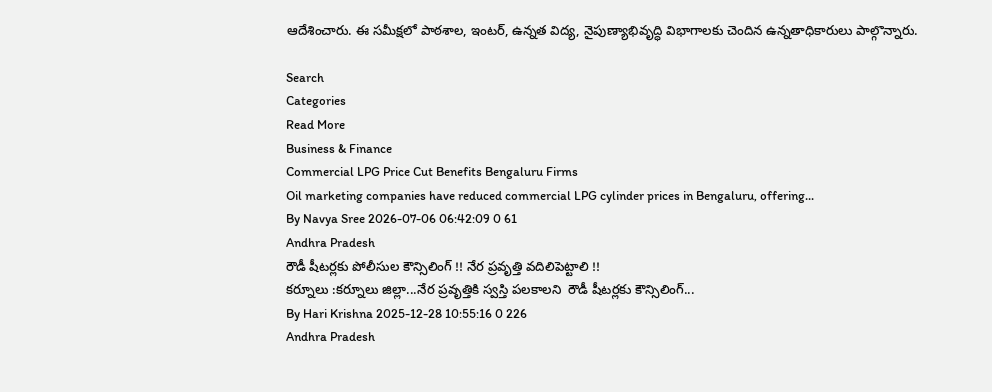ఆదేశించారు. ఈ సమీక్షలో పాఠశాల, ఇంటర్, ఉన్నత విద్య, నైపుణ్యాభివృద్ధి విభాగాలకు చెందిన ఉన్నతాధికారులు పాల్గొన్నారు.

Search
Categories
Read More
Business & Finance
Commercial LPG Price Cut Benefits Bengaluru Firms
Oil marketing companies have reduced commercial LPG cylinder prices in Bengaluru, offering...
By Navya Sree 2026-07-06 06:42:09 0 61
Andhra Pradesh
రౌడీ షీటర్లకు పోలీసుల కౌన్సిలింగ్ !! నేర ప్రవృత్తి వదిలిపెట్టాలి !!
కర్నూలు :కర్నూలు జిల్లా...నేర ప్రవృత్తికి స్వస్తి పలకాలని  రౌడీ షీటర్లకు కౌన్సిలింగ్...
By Hari Krishna 2025-12-28 10:55:16 0 226
Andhra Pradesh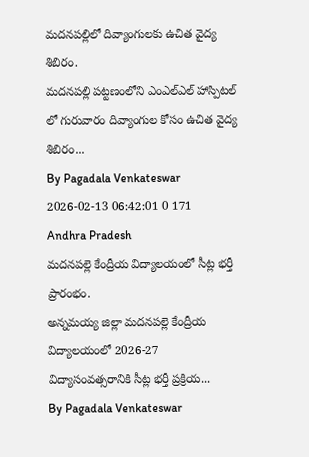మదనపల్లిలో దివ్యాంగులకు ఉచిత వైద్య శిబిరం.
మదనపల్లి పట్టణంలోని ఎంఎల్ఎల్ హాస్పిటల్ లో గురువారం దివ్యాంగుల కోసం ఉచిత వైద్య శిబిరం...
By Pagadala Venkateswar 2026-02-13 06:42:01 0 171
Andhra Pradesh
మదనపల్లె కేంద్రీయ విద్యాలయంలో సీట్ల భర్తీ ప్రారంభం.
అన్నమయ్య జిల్లా మదనపల్లె కేంద్రీయ విద్యాలయంలో 2026-27 విద్యాసంవత్సరానికి సీట్ల భర్తీ ప్రక్రియ...
By Pagadala Venkateswar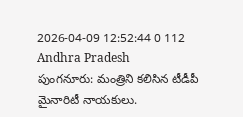2026-04-09 12:52:44 0 112
Andhra Pradesh
పుంగనూరు: మంత్రిని కలిసిన టీడీపీ మైనారిటీ నాయకులు.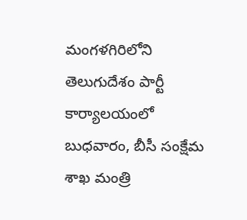మంగళగిరిలోని తెలుగుదేశం పార్టీ కార్యాలయంలో బుధవారం, బీసీ సంక్షేమ శాఖ మంత్రి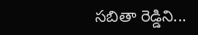సబితా రెడ్డిని...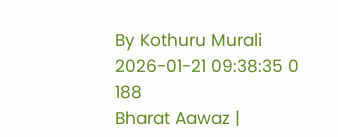By Kothuru Murali 2026-01-21 09:38:35 0 188
Bharat Aawaz |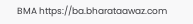BMA https://ba.bharataawaz.com